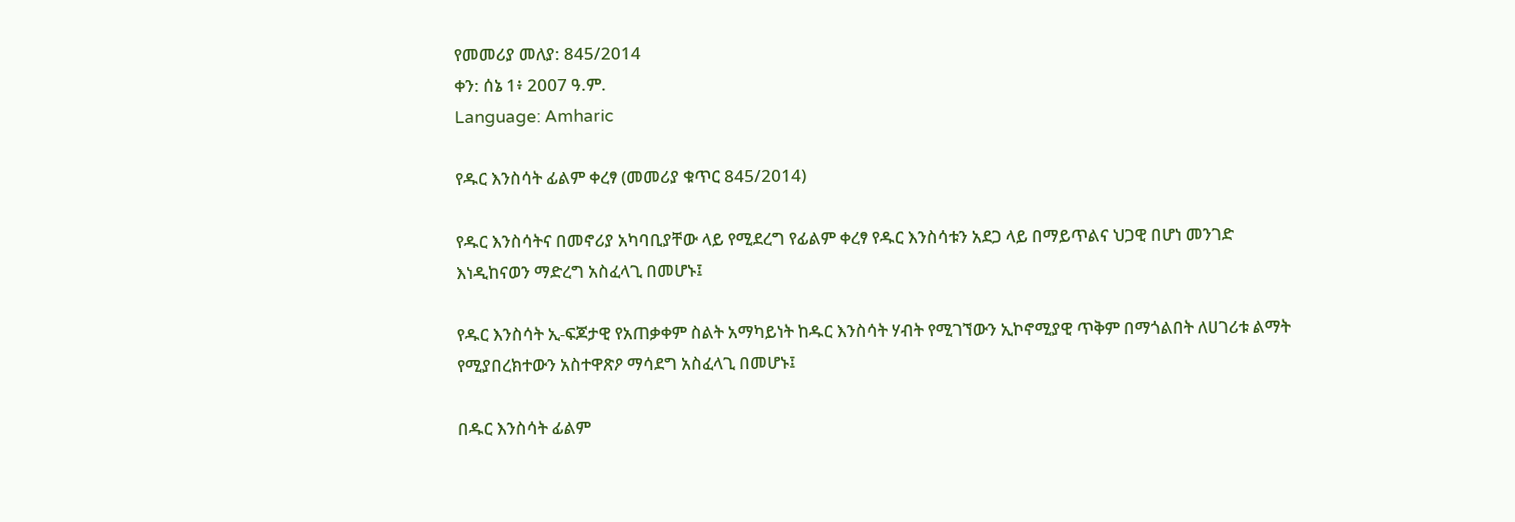የመመሪያ መለያ: 845/2014
ቀን: ሰኔ 1፥ 2007 ዓ.ም.
Language: Amharic

የዱር እንስሳት ፊልም ቀረፃ (መመሪያ ቁጥር 845/2014)

የዱር እንስሳትና በመኖሪያ አካባቢያቸው ላይ የሚደረግ የፊልም ቀረፃ የዱር እንስሳቱን አደጋ ላይ በማይጥልና ህጋዊ በሆነ መንገድ እነዲከናወን ማድረግ አስፈላጊ በመሆኑ፤

የዱር እንስሳት ኢ-ፍጆታዊ የአጠቃቀም ስልት አማካይነት ከዱር እንስሳት ሃብት የሚገኘውን ኢኮኖሚያዊ ጥቅም በማጎልበት ለሀገሪቱ ልማት የሚያበረክተውን አስተዋጽዖ ማሳደግ አስፈላጊ በመሆኑ፤

በዱር እንስሳት ፊልም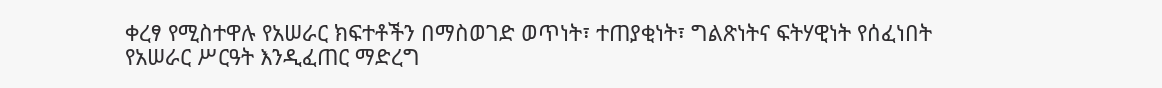ቀረፃ የሚስተዋሉ የአሠራር ክፍተቶችን በማስወገድ ወጥነት፣ ተጠያቂነት፣ ግልጽነትና ፍትሃዊነት የሰፈነበት የአሠራር ሥርዓት እንዲፈጠር ማድረግ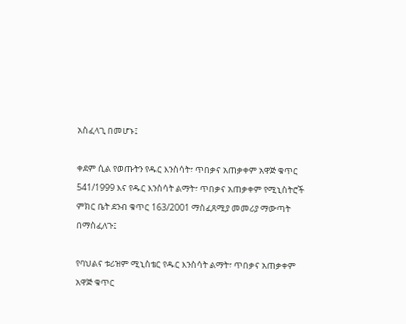አስፈላጊ በመሆኑ፤

ቀደም ሲል የወጡትን የዱር እንስሳት፣ ጥበቃና አጠቃቀም አዋጅ ቁጥር 541/1999 እና የዱር እንስሳት ልማት፣ ጥበቃና አጠቃቀም የሚኒስትሮች ምክር ቤት ደንብ ቁጥር 163/2001 ማስፈጸሚያ መመሪያ ማውጣት በማስፈለጉ፤

የባህልና ቱሪዝም ሚኒስቴር የዱር እንስሳት ልማት፣ ጥበቃና አጠቃቀም አዋጅ ቁጥር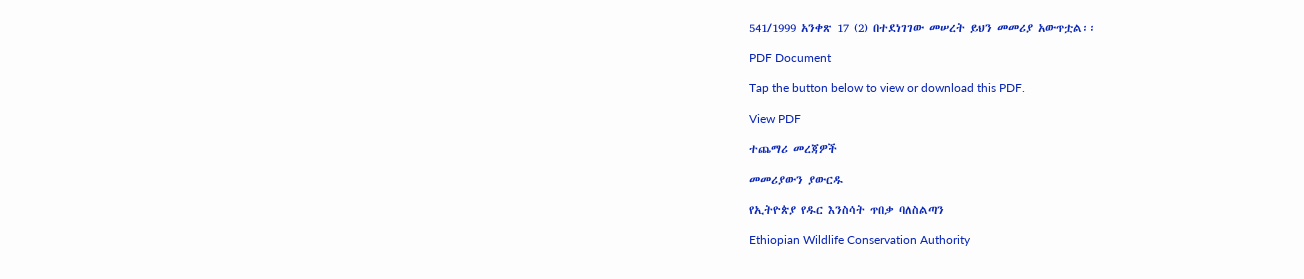541/1999 አንቀጽ 17 (2) በተደነገገው መሠረት ይህን መመሪያ አውጥቷል፡፡

PDF Document

Tap the button below to view or download this PDF.

View PDF

ተጨማሪ መረጃዎች

መመሪያውን ያውርዱ

የኢትዮጵያ የዱር እንስሳት ጥበቃ ባለስልጣን

Ethiopian Wildlife Conservation Authority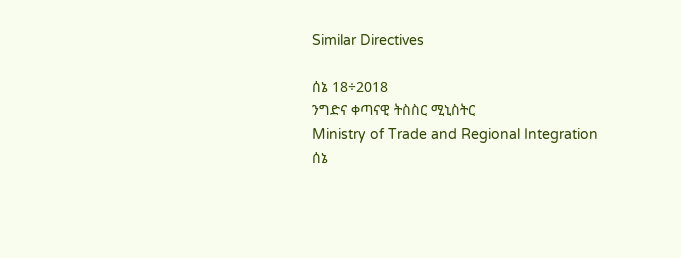Similar Directives

ሰኔ 18÷2018
ንግድና ቀጣናዊ ትስስር ሚኒስትር
Ministry of Trade and Regional Integration
ሰኔ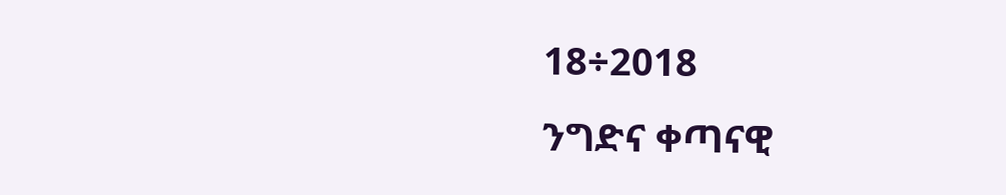18÷2018
ንግድና ቀጣናዊ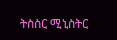ትስስር ሚኒስትር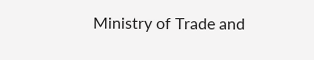Ministry of Trade and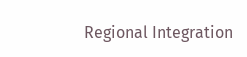Regional Integration